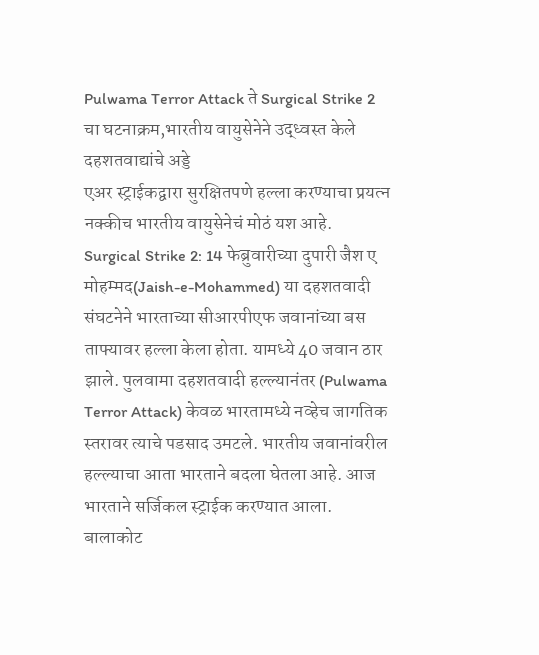Pulwama Terror Attack ते Surgical Strike 2 चा घटनाक्रम,भारतीय वायुसेनेने उद्ध्वस्त केले दहशतवाद्यांचे अड्डे
एअर स्ट्राईकद्वारा सुरक्षितपणे हल्ला करण्याचा प्रयत्न नक्कीच भारतीय वायुसेनेचं मोठं यश आहे.
Surgical Strike 2: 14 फेब्रुवारीच्या दुपारी जैश ए मोहम्मद(Jaish-e-Mohammed) या दहशतवादी संघटनेने भारताच्या सीआरपीएफ जवानांच्या बस ताफ्यावर हल्ला केला होता. यामध्ये 40 जवान ठार झाले. पुलवामा दहशतवादी हल्ल्यानंतर (Pulwama Terror Attack) केवळ भारतामध्ये नव्हेच जागतिक स्तरावर त्याचे पडसाद उमटले. भारतीय जवानांवरील हल्ल्याचा आता भारताने बदला घेतला आहे. आज भारताने सर्जिकल स्ट्राईक करण्यात आला. बालाकोट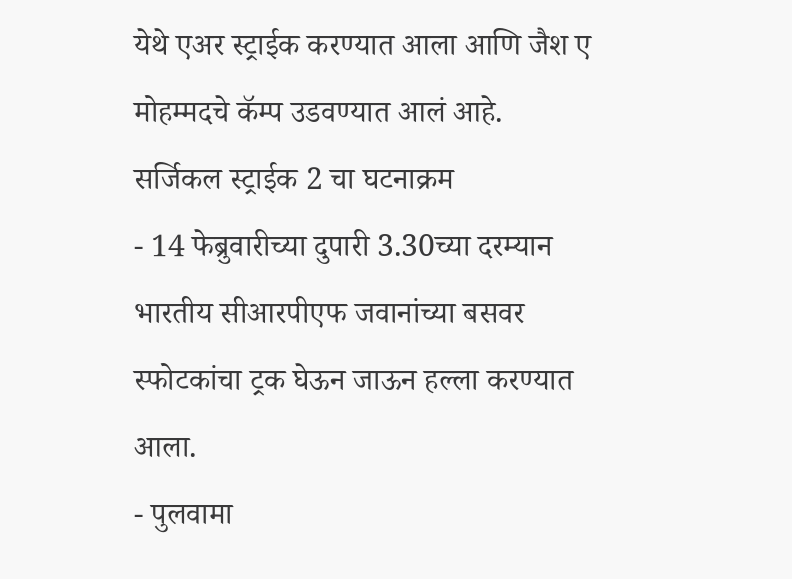येथे एअर स्ट्राईक करण्यात आला आणि जैश ए मोहम्मदचे कॅम्प उडवण्यात आलं आहे.
सर्जिकल स्ट्राईक 2 चा घटनाक्रम
- 14 फेब्रुवारीच्या दुपारी 3.30च्या दरम्यान भारतीय सीआरपीएफ जवानांच्या बसवर स्फोटकांचा ट्रक घेऊन जाऊन हल्ला करण्यात आला.
- पुलवामा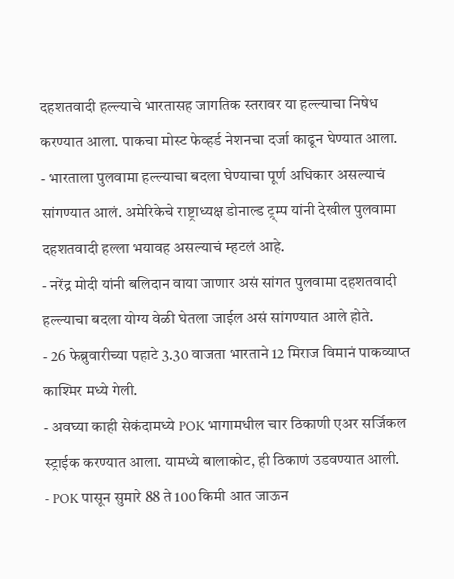दहशतवादी हल्ल्याचे भारतासह जागतिक स्तरावर या हल्ल्याचा निषेध करण्यात आला. पाकचा मोस्ट फेव्हर्ड नेशनचा दर्जा काढून घेण्यात आला.
- भारताला पुलवामा हल्ल्याचा बदला घेण्याचा पूर्ण अधिकार असल्याचं सांगण्यात आलं. अमेरिकेचे राष्ट्राध्यक्ष डोनाल्ड ट्र्म्प यांनी देखील पुलवामा दहशतवादी हल्ला भयावह असल्याचं म्हटलं आहे.
- नरेंद्र मोदी यांनी बलिदान वाया जाणार असं सांगत पुलवामा दहशतवादी हल्ल्याचा बदला योग्य वेळी घेतला जाईल असं सांगण्यात आले होते.
- 26 फेब्रुवारीच्या पहाटे 3.30 वाजता भारताने 12 मिराज विमानं पाकव्याप्त काश्मिर मध्ये गेली.
- अवघ्या काही सेकंदामध्ये POK भागामधील चार ठिकाणी एअर सर्जिकल स्ट्राईक करण्यात आला. यामध्ये बालाकोट, ही ठिकाणं उडवण्यात आली.
- POK पासून सुमारे 88 ते 100 किमी आत जाऊन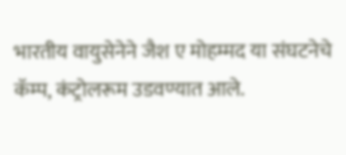भारतीय वायुसेनेने जैश ए मोहम्मद या संघटनेचे कॅम्प, कंट्रोलरूम उडवण्यात आले.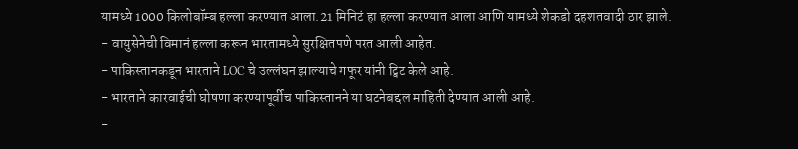यामध्ये 1000 किलोबॉम्ब हल्ला करण्यात आला.21 मिनिटं हा हल्ला करण्यात आला आणि यामध्ये शेकडो दहशतवादी ठार झाले.
- वायुसेनेची विमानं हल्ला करून भारतामध्ये सुरक्षितपणे परत आली आहेत.
- पाकिस्तानकडून भारताने LOC चे उल्लंघन झाल्याचे गफूर यांनी ट्विट केले आहे.
- भारताने कारवाईची घोषणा करण्यापूर्वीच पाकिस्तानने या घटनेबद्दल माहिती देण्यात आली आहे.
-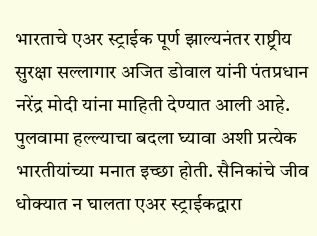भारताचे एअर स्ट्राईक पूर्ण झाल्यनंतर राष्ट्रीय सुरक्षा सल्लागार अजित डोवाल यांनी पंतप्रधान नरेंद्र मोदी यांना माहिती देण्यात आली आहे.
पुलवामा हल्ल्याचा बदला घ्यावा अशी प्रत्येक भारतीयांच्या मनात इच्छा होती. सैनिकांचे जीव धोक्यात न घालता एअर स्ट्राईकद्वारा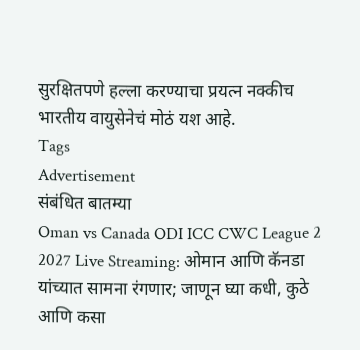सुरक्षितपणे हल्ला करण्याचा प्रयत्न नक्कीच भारतीय वायुसेनेचं मोठं यश आहे.
Tags
Advertisement
संबंधित बातम्या
Oman vs Canada ODI ICC CWC League 2 2027 Live Streaming: ओमान आणि कॅनडा यांच्यात सामना रंगणार; जाणून घ्या कधी, कुठे आणि कसा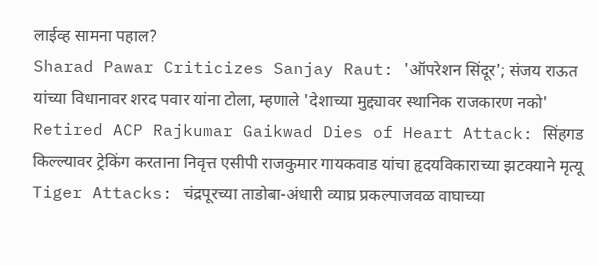लाईव्ह सामना पहाल?
Sharad Pawar Criticizes Sanjay Raut: 'ऑपरेशन सिंदूर'; संजय राऊत यांच्या विधानावर शरद पवार यांना टोला, म्हणाले 'देशाच्या मुद्द्यावर स्थानिक राजकारण नको'
Retired ACP Rajkumar Gaikwad Dies of Heart Attack: सिंहगड किल्ल्यावर ट्रेकिंग करताना निवृत्त एसीपी राजकुमार गायकवाड यांचा हृदयविकाराच्या झटक्याने मृत्यू
Tiger Attacks: चंद्रपूरच्या ताडोबा-अंधारी व्याघ्र प्रकल्पाजवळ वाघाच्या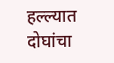हल्ल्यात दोघांचा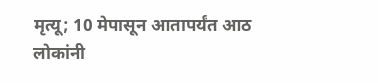मृत्यू; 10 मेपासून आतापर्यंत आठ लोकांनी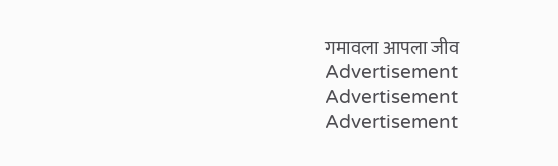गमावला आपला जीव
Advertisement
Advertisement
Advertisement